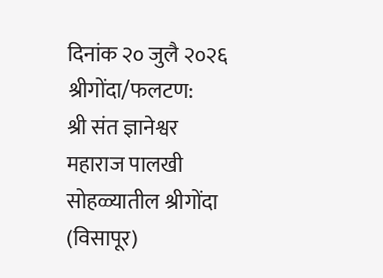दिनांक २० जुलै २०२६ श्रीगोंदा/फलटण:
श्री संत ज्ञानेश्वर महाराज पालखी सोहळ्यातील श्रीगोंदा (विसापूर)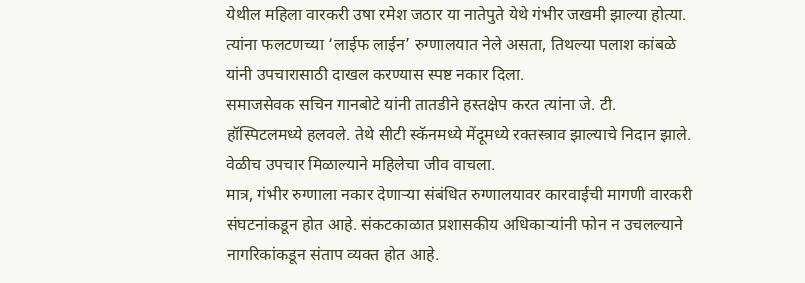येथील महिला वारकरी उषा रमेश जठार या नातेपुते येथे गंभीर जखमी झाल्या होत्या. त्यांना फलटणच्या ‘लाईफ लाईन’ रुग्णालयात नेले असता, तिथल्या पलाश कांबळे यांनी उपचारासाठी दाखल करण्यास स्पष्ट नकार दिला.
समाजसेवक सचिन गानबोटे यांनी तातडीने हस्तक्षेप करत त्यांना जे. टी. हॉस्पिटलमध्ये हलवले. तेथे सीटी स्कॅनमध्ये मेंदूमध्ये रक्तस्त्राव झाल्याचे निदान झाले. वेळीच उपचार मिळाल्याने महिलेचा जीव वाचला.
मात्र, गंभीर रुग्णाला नकार देणाऱ्या संबंधित रुग्णालयावर कारवाईची मागणी वारकरी संघटनांकडून होत आहे. संकटकाळात प्रशासकीय अधिकाऱ्यांनी फोन न उचलल्याने नागरिकांकडून संताप व्यक्त होत आहे.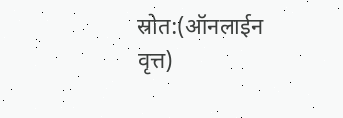स्रोत:(ऑनलाईन वृत्त)